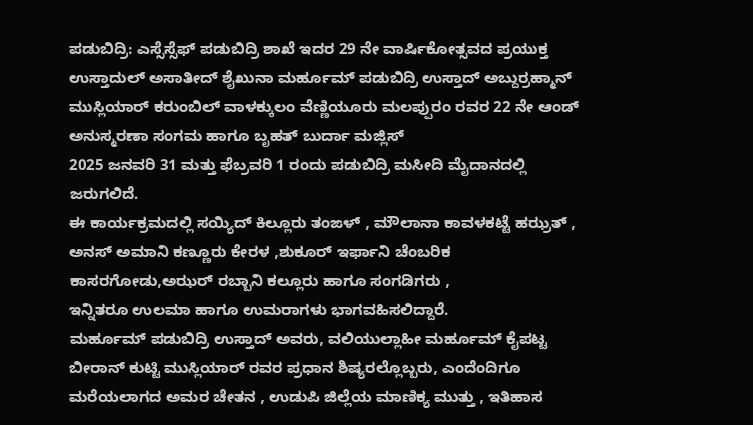ಪಡುಬಿದ್ರಿ: ಎಸ್ಸೆಸ್ಸೆಫ್ ಪಡುಬಿದ್ರಿ ಶಾಖೆ ಇದರ 29 ನೇ ವಾರ್ಷಿಕೋತ್ಸವದ ಪ್ರಯುಕ್ತ ಉಸ್ತಾದುಲ್ ಅಸಾತೀದ್ ಶೈಖುನಾ ಮರ್ಹೂಮ್ ಪಡುಬಿದ್ರಿ ಉಸ್ತಾದ್ ಅಬ್ದುರ್ರಹ್ಮಾನ್ ಮುಸ್ಲಿಯಾರ್ ಕರುಂಬಿಲ್ ವಾಳಕ್ಕುಲಂ ವೆಣ್ಣಿಯೂರು ಮಲಪ್ಪುರಂ ರವರ 22 ನೇ ಆಂಡ್ ಅನುಸ್ಮರಣಾ ಸಂಗಮ ಹಾಗೂ ಬೃಹತ್ ಬುರ್ದಾ ಮಜ್ಲಿಸ್
2025 ಜನವರಿ 31 ಮತ್ತು ಫೆಬ್ರವರಿ 1 ರಂದು ಪಡುಬಿದ್ರಿ ಮಸೀದಿ ಮೈದಾನದಲ್ಲಿ ಜರುಗಲಿದೆ.
ಈ ಕಾರ್ಯಕ್ರಮದಲ್ಲಿ ಸಯ್ಯಿದ್ ಕಿಲ್ಲೂರು ತಂಙಳ್ , ಮೌಲಾನಾ ಕಾವಳಕಟ್ಟೆ ಹಝ್ರತ್ , ಅನಸ್ ಅಮಾನಿ ಕಣ್ಣೂರು ಕೇರಳ ,ಶುಕೂರ್ ಇರ್ಫಾನಿ ಚೆಂಬರಿಕ ಕಾಸರಗೋಡು,ಅಝರ್ ರಬ್ಬಾನಿ ಕಲ್ಲೂರು ಹಾಗೂ ಸಂಗಡಿಗರು ,
ಇನ್ನಿತರೂ ಉಲಮಾ ಹಾಗೂ ಉಮರಾಗಳು ಭಾಗವಹಿಸಲಿದ್ದಾರೆ.
ಮರ್ಹೂಮ್ ಪಡುಬಿದ್ರಿ ಉಸ್ತಾದ್ ಅವರು, ವಲಿಯುಲ್ಲಾಹೀ ಮರ್ಹೂಮ್ ಕೈಪಟ್ಟ ಬೀರಾನ್ ಕುಟ್ಟಿ ಮುಸ್ಲಿಯಾರ್ ರವರ ಪ್ರಧಾನ ಶಿಷ್ಯರಲ್ಲೊಬ್ಬರು, ಎಂದೆಂದಿಗೂ ಮರೆಯಲಾಗದ ಅಮರ ಚೇತನ , ಉಡುಪಿ ಜಿಲ್ಲೆಯ ಮಾಣಿಕ್ಯ ಮುತ್ತು , ಇತಿಹಾಸ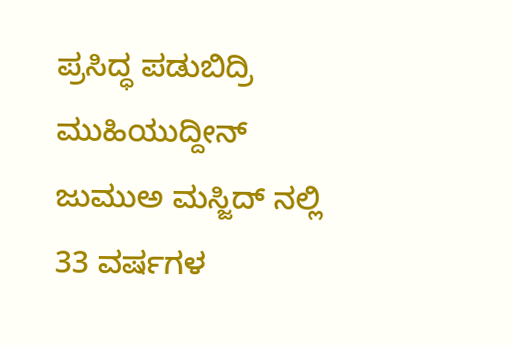ಪ್ರಸಿದ್ಧ ಪಡುಬಿದ್ರಿ ಮುಹಿಯುದ್ದೀನ್ ಜುಮುಅ ಮಸ್ಜಿದ್ ನಲ್ಲಿ 33 ವರ್ಷಗಳ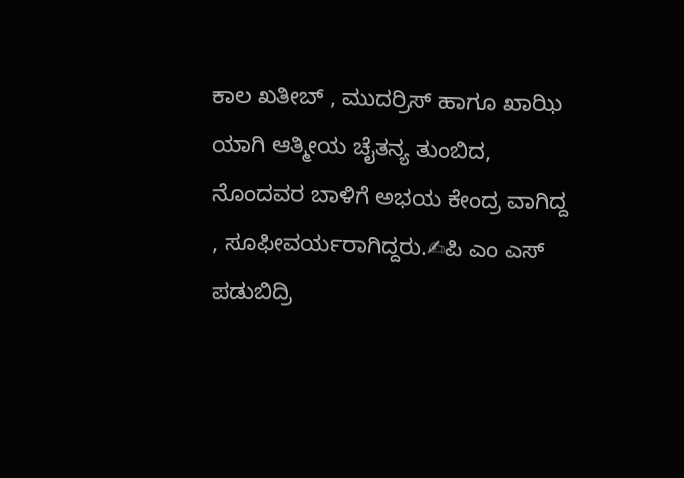ಕಾಲ ಖತೀಬ್ , ಮುದರ್ರಿಸ್ ಹಾಗೂ ಖಾಝಿ ಯಾಗಿ ಆತ್ಮೀಯ ಚೈತನ್ಯ ತುಂಬಿದ, ನೊಂದವರ ಬಾಳಿಗೆ ಅಭಯ ಕೇಂದ್ರ ವಾಗಿದ್ದ , ಸೂಫೀವರ್ಯರಾಗಿದ್ದರು.✍ಪಿ ಎಂ ಎಸ್ ಪಡುಬಿದ್ರಿ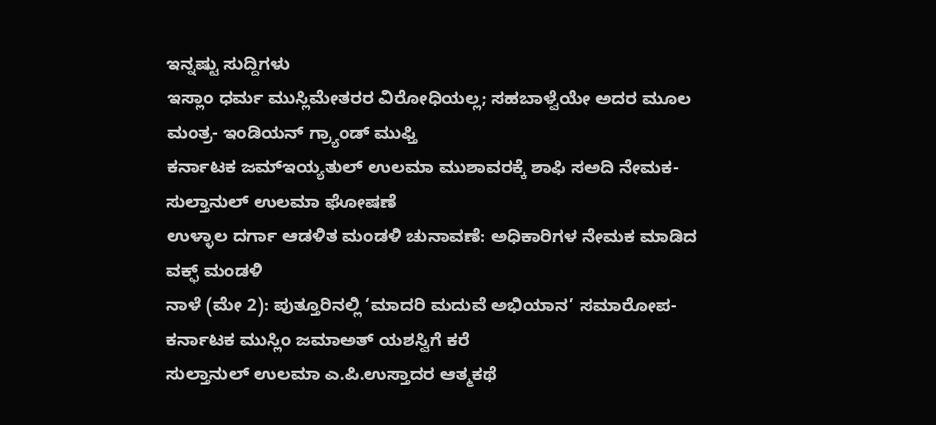ಇನ್ನಷ್ಟು ಸುದ್ದಿಗಳು
ಇಸ್ಲಾಂ ಧರ್ಮ ಮುಸ್ಲಿಮೇತರರ ವಿರೋಧಿಯಲ್ಲ; ಸಹಬಾಳ್ವೆಯೇ ಅದರ ಮೂಲ ಮಂತ್ರ- ಇಂಡಿಯನ್ ಗ್ರ್ಯಾಂಡ್ ಮುಫ್ತಿ
ಕರ್ನಾಟಕ ಜಮ್ಇಯ್ಯತುಲ್ ಉಲಮಾ ಮುಶಾವರಕ್ಕೆ ಶಾಫಿ ಸಅದಿ ನೇಮಕ- ಸುಲ್ತಾನುಲ್ ಉಲಮಾ ಘೋಷಣೆ
ಉಳ್ಳಾಲ ದರ್ಗಾ ಆಡಳಿತ ಮಂಡಳಿ ಚುನಾವಣೆ: ಅಧಿಕಾರಿಗಳ ನೇಮಕ ಮಾಡಿದ ವಕ್ಫ್ ಮಂಡಳಿ
ನಾಳೆ (ಮೇ 2): ಪುತ್ತೂರಿನಲ್ಲಿ ‘ಮಾದರಿ ಮದುವೆ ಅಭಿಯಾನ’ ಸಮಾರೋಪ- ಕರ್ನಾಟಕ ಮುಸ್ಲಿಂ ಜಮಾಅತ್ ಯಶಸ್ವಿಗೆ ಕರೆ
ಸುಲ್ತಾನುಲ್ ಉಲಮಾ ಎ.ಪಿ.ಉಸ್ತಾದರ ಆತ್ಮಕಥೆ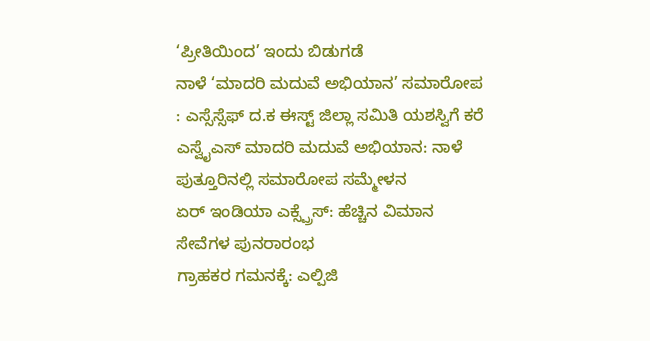‘ಪ್ರೀತಿಯಿಂದ’ ಇಂದು ಬಿಡುಗಡೆ
ನಾಳೆ ‘ಮಾದರಿ ಮದುವೆ ಅಭಿಯಾನ’ ಸಮಾರೋಪ : ಎಸ್ಸೆಸ್ಸೆಫ್ ದ.ಕ ಈಸ್ಟ್ ಜಿಲ್ಲಾ ಸಮಿತಿ ಯಶಸ್ವಿಗೆ ಕರೆ
ಎಸ್ವೈಎಸ್ ಮಾದರಿ ಮದುವೆ ಅಭಿಯಾನ: ನಾಳೆ ಪುತ್ತೂರಿನಲ್ಲಿ ಸಮಾರೋಪ ಸಮ್ಮೇಳನ
ಏರ್ ಇಂಡಿಯಾ ಎಕ್ಸ್ಪ್ರೆಸ್: ಹೆಚ್ಚಿನ ವಿಮಾನ ಸೇವೆಗಳ ಪುನರಾರಂಭ
ಗ್ರಾಹಕರ ಗಮನಕ್ಕೆ: ಎಲ್ಪಿಜಿ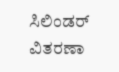ಸಿಲಿಂಡರ್ ವಿತರಣಾ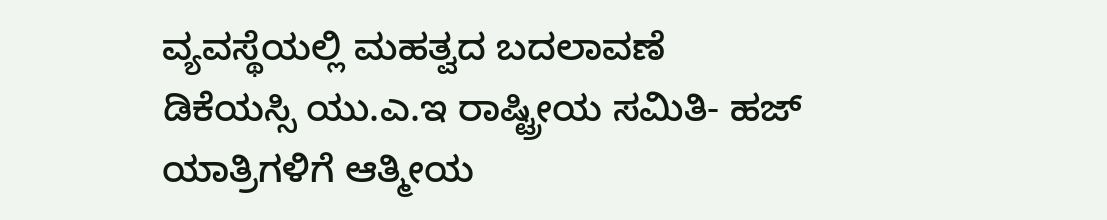ವ್ಯವಸ್ಥೆಯಲ್ಲಿ ಮಹತ್ವದ ಬದಲಾವಣೆ
ಡಿಕೆಯಸ್ಸಿ ಯು.ಎ.ಇ ರಾಷ್ಟ್ರೀಯ ಸಮಿತಿ- ಹಜ್ ಯಾತ್ರಿಗಳಿಗೆ ಆತ್ಮೀಯ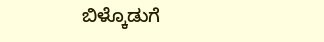ಬಿಳ್ಕೊಡುಗೆ